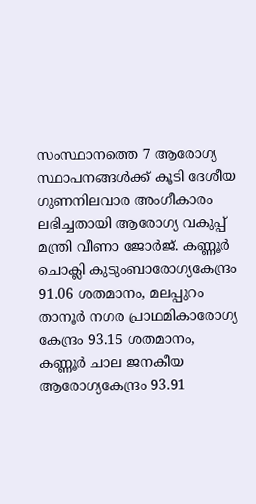സംസ്ഥാനത്തെ 7 ആരോഗ്യ സ്ഥാപനങ്ങള്‍ക്ക് കൂടി ദേശീയ ഗുണനിലവാര അംഗീകാരം ലഭിച്ചതായി ആരോഗ്യ വകുപ്പ് മന്ത്രി വീണാ ജോര്‍ജ്. കണ്ണൂര്‍ ചൊക്ലി കുടുംബാരോഗ്യകേന്ദ്രം 91.06 ശതമാനം, മലപ്പുറം താനൂര്‍ നഗര പ്രാഥമികാരോഗ്യ കേന്ദ്രം 93.15 ശതമാനം, കണ്ണൂര്‍ ചാല ജനകീയ ആരോഗ്യകേന്ദ്രം 93.91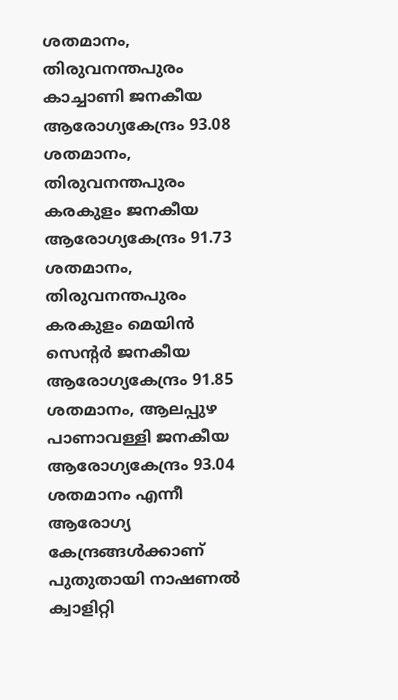ശതമാനം, തിരുവനന്തപുരം കാച്ചാണി ജനകീയ ആരോഗ്യകേന്ദ്രം 93.08 ശതമാനം, തിരുവനന്തപുരം കരകുളം ജനകീയ ആരോഗ്യകേന്ദ്രം 91.73 ശതമാനം, തിരുവനന്തപുരം കരകുളം മെയിന്‍ സെന്റര്‍ ജനകീയ ആരോഗ്യകേന്ദ്രം 91.85 ശതമാനം, ആലപ്പുഴ പാണാവള്ളി ജനകീയ ആരോഗ്യകേന്ദ്രം 93.04 ശതമാനം എന്നീ ആരോഗ്യ കേന്ദ്രങ്ങള്‍ക്കാണ് പുതുതായി നാഷണല്‍ ക്വാളിറ്റി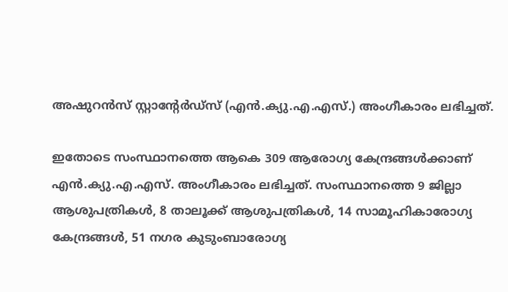അഷുറന്‍സ് സ്റ്റാന്റേര്‍ഡ്‌സ് (എന്‍.ക്യു.എ.എസ്.) അംഗീകാരം ലഭിച്ചത്.

ഇതോടെ സംസ്ഥാനത്തെ ആകെ 309 ആരോഗ്യ കേന്ദ്രങ്ങള്‍ക്കാണ് എന്‍.ക്യു.എ.എസ്. അംഗീകാരം ലഭിച്ചത്. സംസ്ഥാനത്തെ 9 ജില്ലാ ആശുപത്രികള്‍, 8 താലൂക്ക് ആശുപത്രികള്‍, 14 സാമൂഹികാരോഗ്യ കേന്ദ്രങ്ങള്‍, 51 നഗര കുടുംബാരോഗ്യ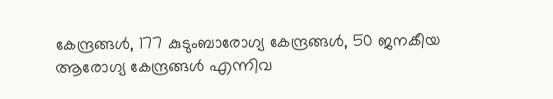കേന്ദ്രങ്ങള്‍, 177 കുടുംബാരോഗ്യ കേന്ദ്രങ്ങള്‍, 50 ജനകീയ ആരോഗ്യ കേന്ദ്രങ്ങള്‍ എന്നിവ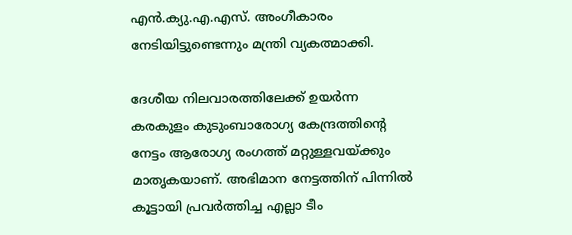എന്‍.ക്യു.എ.എസ്. അംഗീകാരം നേടിയിട്ടുണ്ടെന്നും മന്ത്രി വ്യകത്മാക്കി.

ദേശീയ നിലവാരത്തിലേക്ക് ഉയര്‍ന്ന കരകുളം കുടുംബാരോഗ്യ കേന്ദ്രത്തിന്റെ നേട്ടം ആരോഗ്യ രംഗത്ത് മറ്റുള്ളവയ്ക്കും മാതൃകയാണ്. അഭിമാന നേട്ടത്തിന് പിന്നില്‍ കൂട്ടായി പ്രവര്‍ത്തിച്ച എല്ലാ ടീം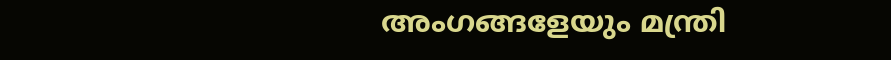അംഗങ്ങളേയും മന്ത്രി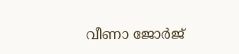വീണാ ജോര്‍ജ്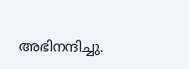അഭിനന്ദിച്ചു.